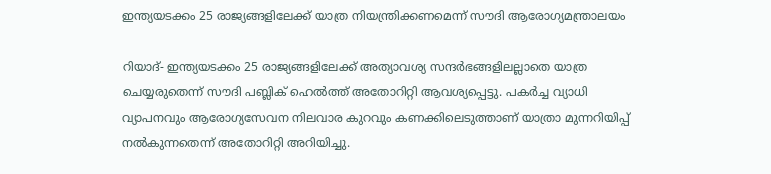ഇന്ത്യയടക്കം 25 രാജ്യങ്ങളിലേക്ക് യാത്ര നിയന്ത്രിക്കണമെന്ന് സൗദി ആരോഗ്യമന്ത്രാലയം

റിയാദ്- ഇന്ത്യയടക്കം 25 രാജ്യങ്ങളിലേക്ക് അത്യാവശ്യ സന്ദര്‍ഭങ്ങളിലല്ലാതെ യാത്ര ചെയ്യരുതെന്ന് സൗദി പബ്ലിക് ഹെല്‍ത്ത് അതോറിറ്റി ആവശ്യപ്പെട്ടു. പകര്‍ച്ച വ്യാധി വ്യാപനവും ആരോഗ്യസേവന നിലവാര കുറവും കണക്കിലെടുത്താണ് യാത്രാ മുന്നറിയിപ്പ് നല്‍കുന്നതെന്ന് അതോറിറ്റി അറിയിച്ചു.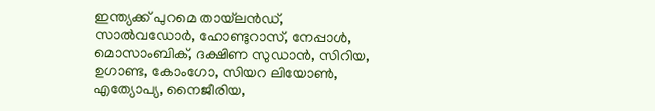ഇന്ത്യക്ക് പുറമെ തായ്‌ലന്‍ഡ്, സാല്‍വഡോര്‍, ഹോണ്ടുറാസ്, നേപ്പാള്‍, മൊസാംബിക്, ദക്ഷിണ സുഡാന്‍, സിറിയ, ഉഗാണ്ട, കോംഗോ, സിയറ ലിയോണ്‍, എത്യോപ്യ, നൈജീരിയ,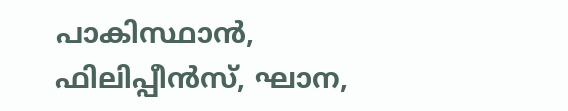പാകിസ്ഥാന്‍, ഫിലിപ്പീന്‍സ്, ഘാന,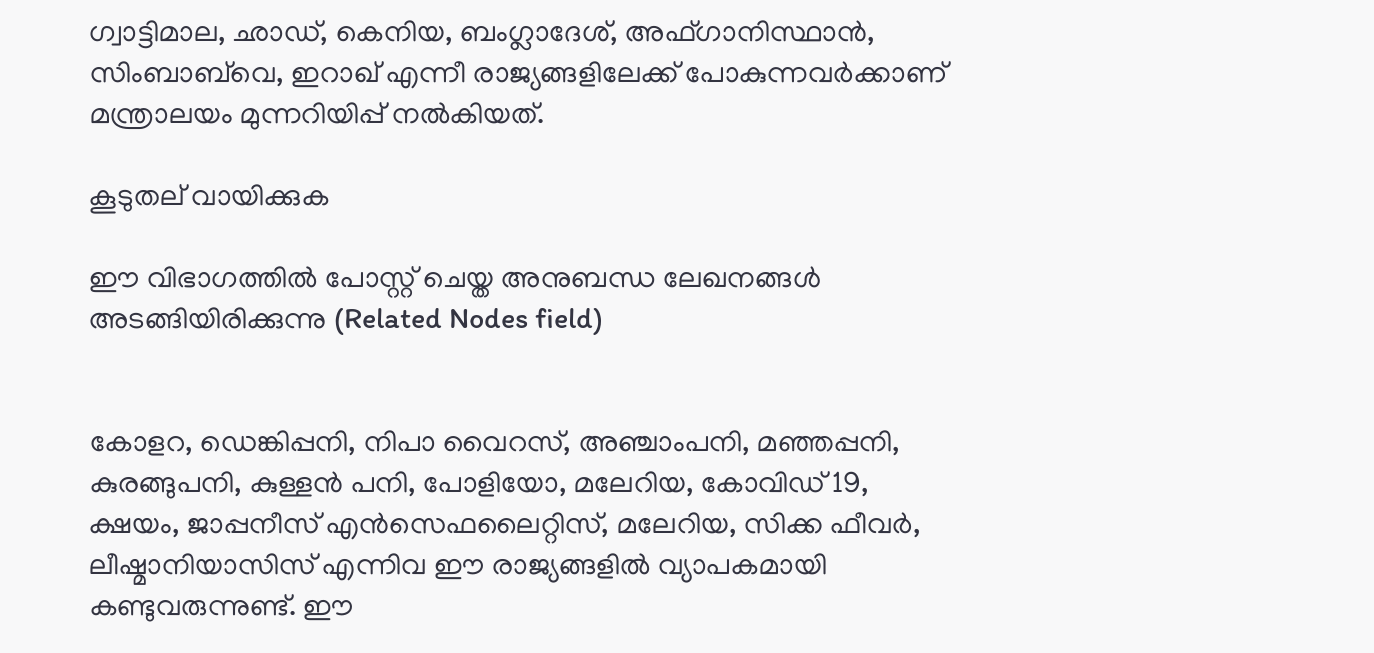ഗ്വാട്ടിമാല, ഛാഡ്, കെനിയ, ബംഗ്ലാദേശ്, അഫ്ഗാനിസ്ഥാന്‍, സിംബാബ്‌വെ, ഇറാഖ് എന്നീ രാജ്യങ്ങളിലേക്ക് പോകുന്നവര്‍ക്കാണ് മന്ത്രാലയം മുന്നറിയിപ്പ് നല്‍കിയത്.

കൂടുതല് വായിക്കുക

ഈ വിഭാഗത്തിൽ പോസ്റ്റ് ചെയ്ത അനുബന്ധ ലേഖനങ്ങൾ അടങ്ങിയിരിക്കുന്നു (Related Nodes field)


കോളറ, ഡെങ്കിപ്പനി, നിപാ വൈറസ്, അഞ്ചാംപനി, മഞ്ഞപ്പനി, കുരങ്ങുപനി, കുള്ളന്‍ പനി, പോളിയോ, മലേറിയ, കോവിഡ് 19, ക്ഷയം, ജാപ്പനീസ് എന്‍സെഫലൈറ്റിസ്, മലേറിയ, സിക്ക ഫീവര്‍, ലീഷ്മാനിയാസിസ് എന്നിവ ഈ രാജ്യങ്ങളില്‍ വ്യാപകമായി കണ്ടുവരുന്നുണ്ട്. ഈ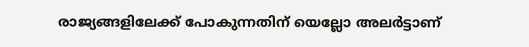രാജ്യങ്ങളിലേക്ക് പോകുന്നതിന് യെല്ലോ അലര്‍ട്ടാണ്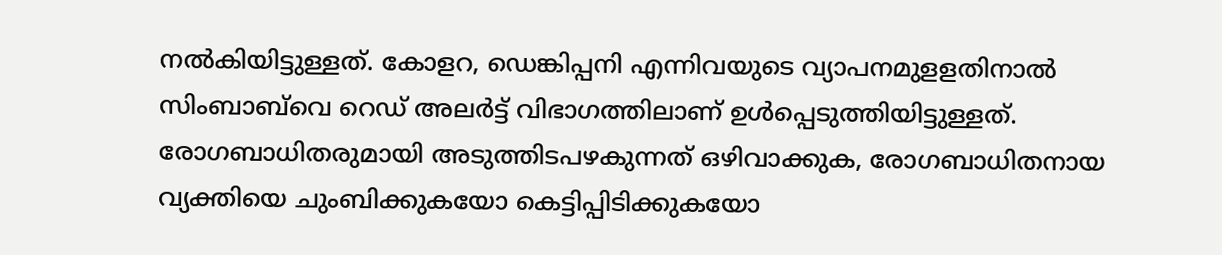നല്‍കിയിട്ടുള്ളത്. കോളറ, ഡെങ്കിപ്പനി എന്നിവയുടെ വ്യാപനമുളളതിനാല്‍  സിംബാബ്‌വെ റെഡ് അലര്‍ട്ട് വിഭാഗത്തിലാണ് ഉള്‍പ്പെടുത്തിയിട്ടുള്ളത്.
രോഗബാധിതരുമായി അടുത്തിടപഴകുന്നത് ഒഴിവാക്കുക, രോഗബാധിതനായ വ്യക്തിയെ ചുംബിക്കുകയോ കെട്ടിപ്പിടിക്കുകയോ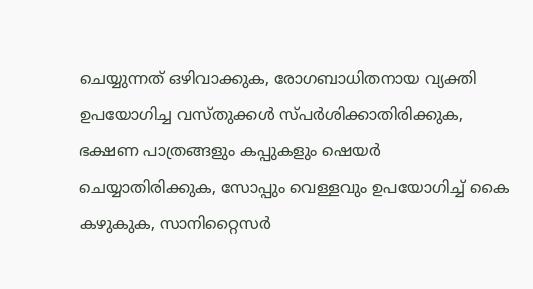ചെയ്യുന്നത് ഒഴിവാക്കുക, രോഗബാധിതനായ വ്യക്തി ഉപയോഗിച്ച വസ്തുക്കള്‍ സ്പര്‍ശിക്കാതിരിക്കുക, ഭക്ഷണ പാത്രങ്ങളും കപ്പുകളും ഷെയര്‍ ചെയ്യാതിരിക്കുക, സോപ്പും വെള്ളവും ഉപയോഗിച്ച് കൈ കഴുകുക, സാനിറ്റൈസര്‍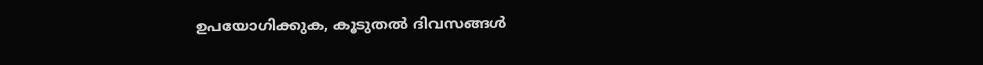ഉപയോഗിക്കുക, കൂടുതല്‍ ദിവസങ്ങള്‍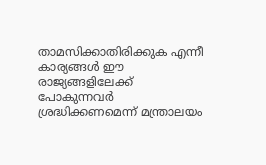താമസിക്കാതിരിക്കുക എന്നീ കാര്യങ്ങള്‍ ഈ രാജ്യങ്ങളിലേക്ക് പോകുന്നവര്‍ ശ്രദ്ധിക്കണമെന്ന് മന്ത്രാലയം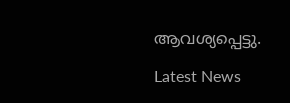ആവശ്യപ്പെട്ടു.

Latest News